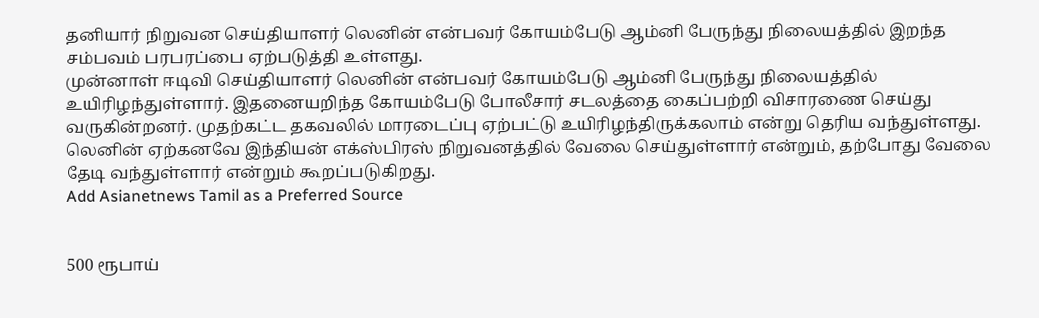தனியார் நிறுவன செய்தியாளர் லெனின் என்பவர் கோயம்பேடு ஆம்னி பேருந்து நிலையத்தில் இறந்த சம்பவம் பரபரப்பை ஏற்படுத்தி உள்ளது.
முன்னாள் ஈடிவி செய்தியாளர் லெனின் என்பவர் கோயம்பேடு ஆம்னி பேருந்து நிலையத்தில் உயிரிழந்துள்ளார். இதனையறிந்த கோயம்பேடு போலீசார் சடலத்தை கைப்பற்றி விசாரணை செய்து வருகின்றனர். முதற்கட்ட தகவலில் மாரடைப்பு ஏற்பட்டு உயிரிழந்திருக்கலாம் என்று தெரிய வந்துள்ளது. லெனின் ஏற்கனவே இந்தியன் எக்ஸ்பிரஸ் நிறுவனத்தில் வேலை செய்துள்ளார் என்றும், தற்போது வேலை தேடி வந்துள்ளார் என்றும் கூறப்படுகிறது.
Add Asianetnews Tamil as a Preferred Source


500 ரூபாய்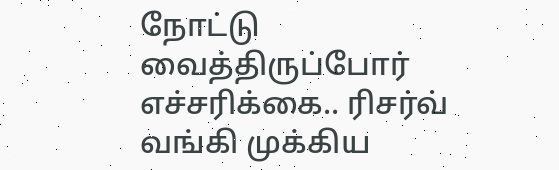நோட்டு வைத்திருப்போர் எச்சரிக்கை.. ரிசர்வ் வங்கி முக்கிய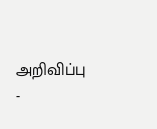அறிவிப்பு -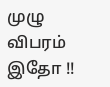முழு விபரம் இதோ !!